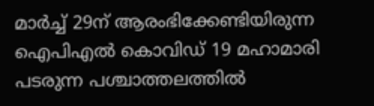മാർച്ച് 29ന് ആരംഭിക്കേണ്ടിയിരുന്ന ഐപിഎല്‍ കൊവിഡ് 19 മഹാമാരി പടരുന്ന പശ്ചാത്തലത്തില്‍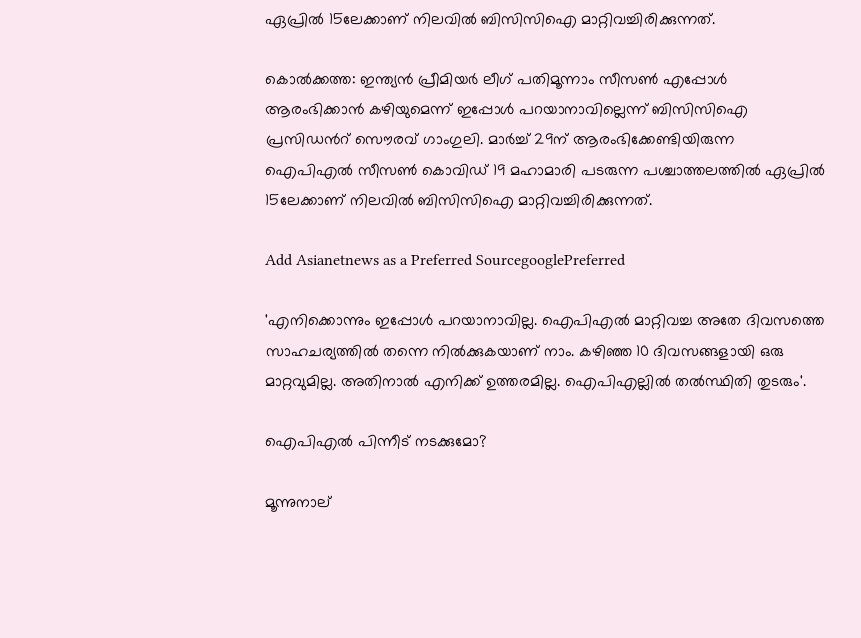ഏപ്രില്‍ 15ലേക്കാണ് നിലവില്‍ ബിസിസിഐ മാറ്റിവച്ചിരിക്കുന്നത്.

കൊല്‍ക്കത്ത: ഇന്ത്യന്‍ പ്രീമിയർ ലീഗ് പതിമൂന്നാം സീസണ്‍ എപ്പോള്‍ ആരംഭിക്കാന്‍ കഴിയുമെന്ന് ഇപ്പോള്‍ പറയാനാവില്ലെന്ന് ബിസിസിഐ പ്രസിഡന്‍റ് സൌരവ് ഗാംഗുലി. മാർച്ച് 29ന് ആരംഭിക്കേണ്ടിയിരുന്ന ഐപിഎല്‍ സീസണ്‍ കൊവിഡ് 19 മഹാമാരി പടരുന്ന പശ്ചാത്തലത്തില്‍ ഏപ്രില്‍ 15ലേക്കാണ് നിലവില്‍ ബിസിസിഐ മാറ്റിവച്ചിരിക്കുന്നത്.

Add Asianetnews as a Preferred SourcegooglePreferred

'എനിക്കൊന്നും ഇപ്പോള്‍ പറയാനാവില്ല. ഐപിഎല്‍ മാറ്റിവച്ച അതേ ദിവസത്തെ സാഹചര്യത്തില്‍ തന്നെ നില്‍ക്കുകയാണ് നാം. കഴിഞ്ഞ 10 ദിവസങ്ങളായി ഒരു മാറ്റവുമില്ല. അതിനാല്‍ എനിക്ക് ഉത്തരമില്ല. ഐപിഎല്ലില്‍ തല്‍സ്ഥിതി തുടരും'.

ഐപിഎല്‍ പിന്നീട് നടക്കുമോ?

മൂന്നുനാല്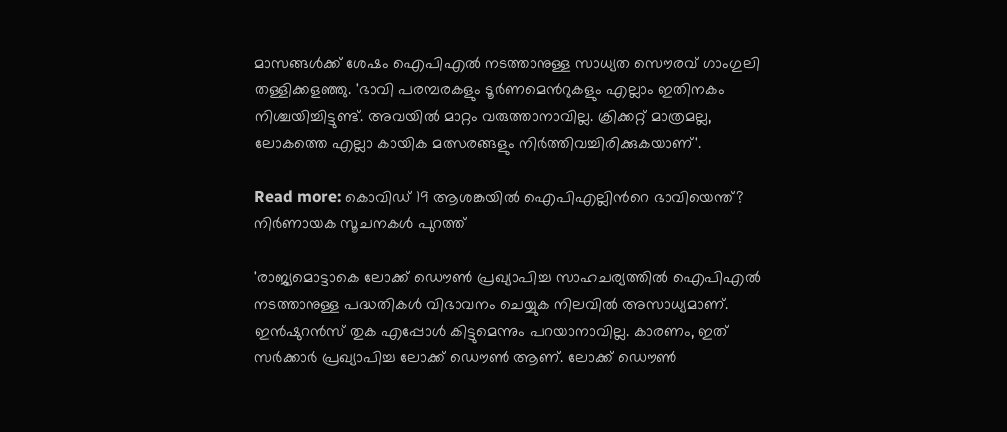മാസങ്ങള്‍ക്ക് ശേഷം ഐപിഎല്‍ നടത്താനുള്ള സാധ്യത സൌരവ് ഗാംഗുലി തള്ളിക്കളഞ്ഞു. 'ഭാവി പരമ്പരകളും ടൂർണമെന്‍റുകളും എല്ലാം ഇതിനകം നിശ്ചയിച്ചിട്ടുണ്ട്. അവയില്‍ മാറ്റം വരുത്താനാവില്ല. ക്രിക്കറ്റ് മാത്രമല്ല, ലോകത്തെ എല്ലാ കായിക മത്സരങ്ങളും നിർത്തിവച്ചിരിക്കുകയാണ്'.

Read more: കൊവിഡ് 19 ആശങ്കയില്‍ ഐപിഎല്ലിന്‍റെ ഭാവിയെന്ത്? നിർണായക സൂചനകള്‍ പുറത്ത്

'രാജ്യമൊട്ടാകെ ലോക്ക് ഡൌണ്‍ പ്രഖ്യാപിച്ച സാഹചര്യത്തില്‍ ഐപിഎല്‍ നടത്താനുള്ള പദ്ധതികള്‍ വിഭാവനം ചെയ്യുക നിലവില്‍ അസാധ്യമാണ്. ഇന്‍ഷുറന്‍സ് തുക എപ്പോള്‍ കിട്ടുമെന്നും പറയാനാവില്ല. കാരണം, ഇത് സർക്കാർ പ്രഖ്യാപിച്ച ലോക്ക് ഡൌണ്‍ ആണ്. ലോക്ക് ഡൌണ്‍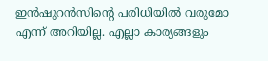ഇന്‍ഷുറന്‍സിന്‍റെ പരിധിയില്‍ വരുമോ എന്ന് അറിയില്ല. എല്ലാ കാര്യങ്ങളും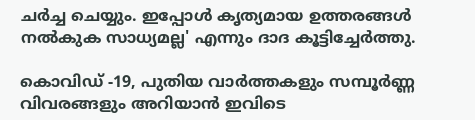ചർച്ച ചെയ്യും. ഇപ്പോള്‍ കൃത്യമായ ഉത്തരങ്ങള്‍ നല്‍കുക സാധ്യമല്ല' എന്നും ദാദ കൂട്ടിച്ചേർത്തു.

കൊവിഡ് -19, പുതിയ വാര്‍ത്തകളും സമ്പൂര്‍ണ്ണ വിവരങ്ങളും അറിയാന്‍ ഇവിടെ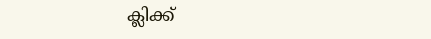ക്ലിക്ക്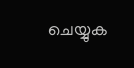ചെയ്യുക